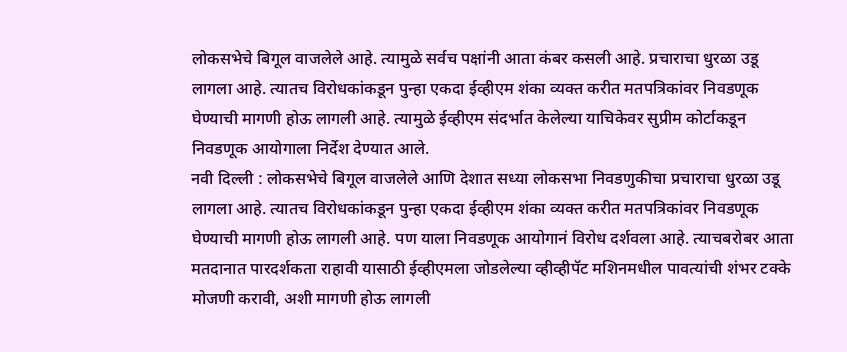लोकसभेचे बिगूल वाजलेले आहे. त्यामुळे सर्वच पक्षांनी आता कंबर कसली आहे. प्रचाराचा धुरळा उडू लागला आहे. त्यातच विरोधकांकडून पुन्हा एकदा ईव्हीएम शंका व्यक्त करीत मतपत्रिकांवर निवडणूक घेण्याची मागणी होऊ लागली आहे. त्यामुळे ईव्हीएम संदर्भात केलेल्या याचिकेवर सुप्रीम कोर्टाकडून निवडणूक आयोगाला निर्देश देण्यात आले.
नवी दिल्ली : लोकसभेचे बिगूल वाजलेले आणि देशात सध्या लोकसभा निवडणुकीचा प्रचाराचा धुरळा उडू लागला आहे. त्यातच विरोधकांकडून पुन्हा एकदा ईव्हीएम शंका व्यक्त करीत मतपत्रिकांवर निवडणूक घेण्याची मागणी होऊ लागली आहे. पण याला निवडणूक आयोगानं विरोध दर्शवला आहे. त्याचबरोबर आता मतदानात पारदर्शकता राहावी यासाठी ईव्हीएमला जोडलेल्या व्हीव्हीपॅट मशिनमधील पावत्यांची शंभर टक्के मोजणी करावी, अशी मागणी होऊ लागली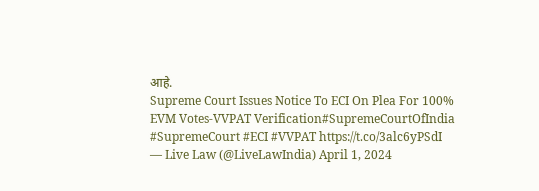आहे.
Supreme Court Issues Notice To ECI On Plea For 100% EVM Votes-VVPAT Verification#SupremeCourtOfIndia #SupremeCourt #ECI #VVPAT https://t.co/3alc6yPSdI
— Live Law (@LiveLawIndia) April 1, 2024